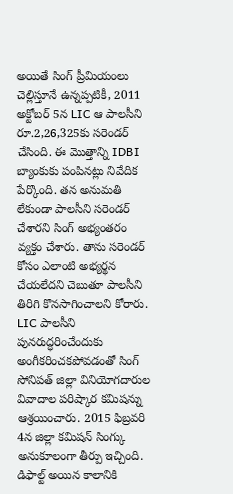అయితే సింగ్ ప్రీమియంలు చెల్లిస్తూనే ఉన్నప్పటికీ, 2011 అక్టోబర్ 5న LIC ఆ పాలసీని రూ.2,26,325కు సరెండర్ చేసింది. ఈ మొత్తాన్ని IDBI బ్యాంకుకు పంపినట్లు నివేదిక పేర్కొంది. తన అనుమతి లేకుండా పాలసీని సరెండర్ చేశారని సింగ్ అభ్యంతరం వ్యక్తం చేశారు. తాను సరెండర్ కోసం ఎలాంటి అభ్యర్థన చేయలేదని చెబుతూ పాలసీని తిరిగి కొనసాగించాలని కోరారు. LIC పాలసీని పునరుద్ధరించేందుకు అంగీకరించకపోవడంతో సింగ్ సోనిపత్ జిల్లా వినియోగదారుల వివాదాల పరిష్కార కమిషన్ను ఆశ్రయించారు. 2015 ఫిబ్రవరి 4న జిల్లా కమిషన్ సింగ్కు అనుకూలంగా తీర్పు ఇచ్చింది. డిఫాల్ట్ అయిన కాలానికి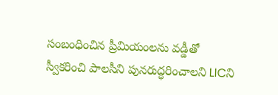సంబంధించిన ప్రీమియంలను వడ్డీతో స్వీకరించి పాలసీని పునరుద్ధరించాలని LICని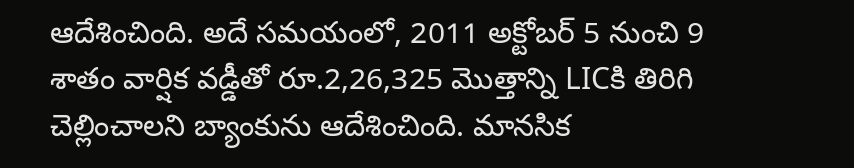ఆదేశించింది. అదే సమయంలో, 2011 అక్టోబర్ 5 నుంచి 9 శాతం వార్షిక వడ్డీతో రూ.2,26,325 మొత్తాన్ని LICకి తిరిగి చెల్లించాలని బ్యాంకును ఆదేశించింది. మానసిక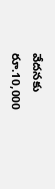వేదనకు రూ.10,000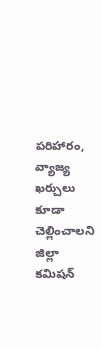పరిహారం, వ్యాజ్య ఖర్చులు కూడా చెల్లించాలని జిల్లా కమిషన్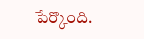పేర్కొంది.